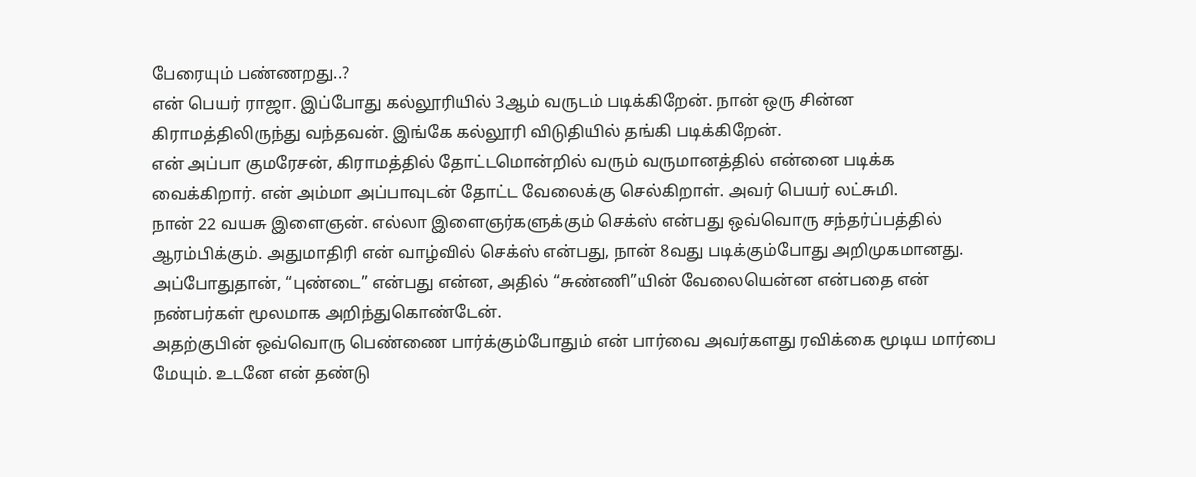பேரையும் பண்ணறது..?
என் பெயர் ராஜா. இப்போது கல்லூரியில் 3ஆம் வருடம் படிக்கிறேன். நான் ஒரு சின்ன கிராமத்திலிருந்து வந்தவன். இங்கே கல்லூரி விடுதியில் தங்கி படிக்கிறேன்.
என் அப்பா குமரேசன், கிராமத்தில் தோட்டமொன்றில் வரும் வருமானத்தில் என்னை படிக்க வைக்கிறார். என் அம்மா அப்பாவுடன் தோட்ட வேலைக்கு செல்கிறாள். அவர் பெயர் லட்சுமி.
நான் 22 வயசு இளைஞன். எல்லா இளைஞர்களுக்கும் செக்ஸ் என்பது ஒவ்வொரு சந்தர்ப்பத்தில் ஆரம்பிக்கும். அதுமாதிரி என் வாழ்வில் செக்ஸ் என்பது, நான் 8வது படிக்கும்போது அறிமுகமானது.
அப்போதுதான், “புண்டை” என்பது என்ன, அதில் “சுண்ணி”யின் வேலையென்ன என்பதை என் நண்பர்கள் மூலமாக அறிந்துகொண்டேன்.
அதற்குபின் ஒவ்வொரு பெண்ணை பார்க்கும்போதும் என் பார்வை அவர்களது ரவிக்கை மூடிய மார்பை மேயும். உடனே என் தண்டு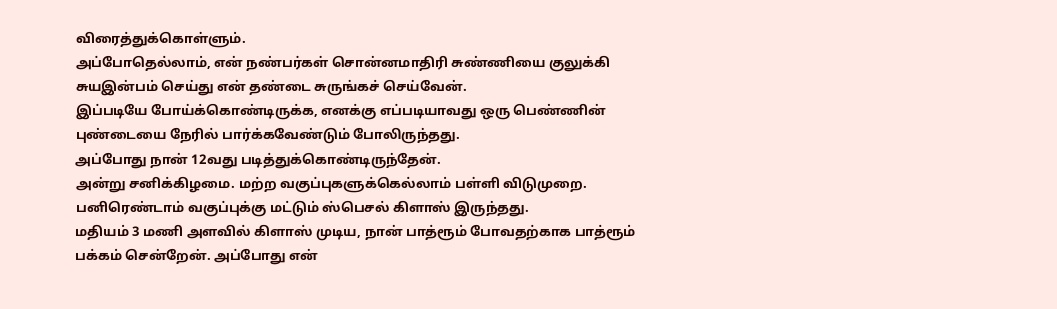விரைத்துக்கொள்ளும்.
அப்போதெல்லாம், என் நண்பர்கள் சொன்னமாதிரி சுண்ணியை குலுக்கி சுயஇன்பம் செய்து என் தண்டை சுருங்கச் செய்வேன்.
இப்படியே போய்க்கொண்டிருக்க, எனக்கு எப்படியாவது ஒரு பெண்ணின் புண்டையை நேரில் பார்க்கவேண்டும் போலிருந்தது.
அப்போது நான் 12வது படித்துக்கொண்டிருந்தேன்.
அன்று சனிக்கிழமை. மற்ற வகுப்புகளுக்கெல்லாம் பள்ளி விடுமுறை. பனிரெண்டாம் வகுப்புக்கு மட்டும் ஸ்பெசல் கிளாஸ் இருந்தது.
மதியம் 3 மணி அளவில் கிளாஸ் முடிய, நான் பாத்ரூம் போவதற்காக பாத்ரூம் பக்கம் சென்றேன். அப்போது என்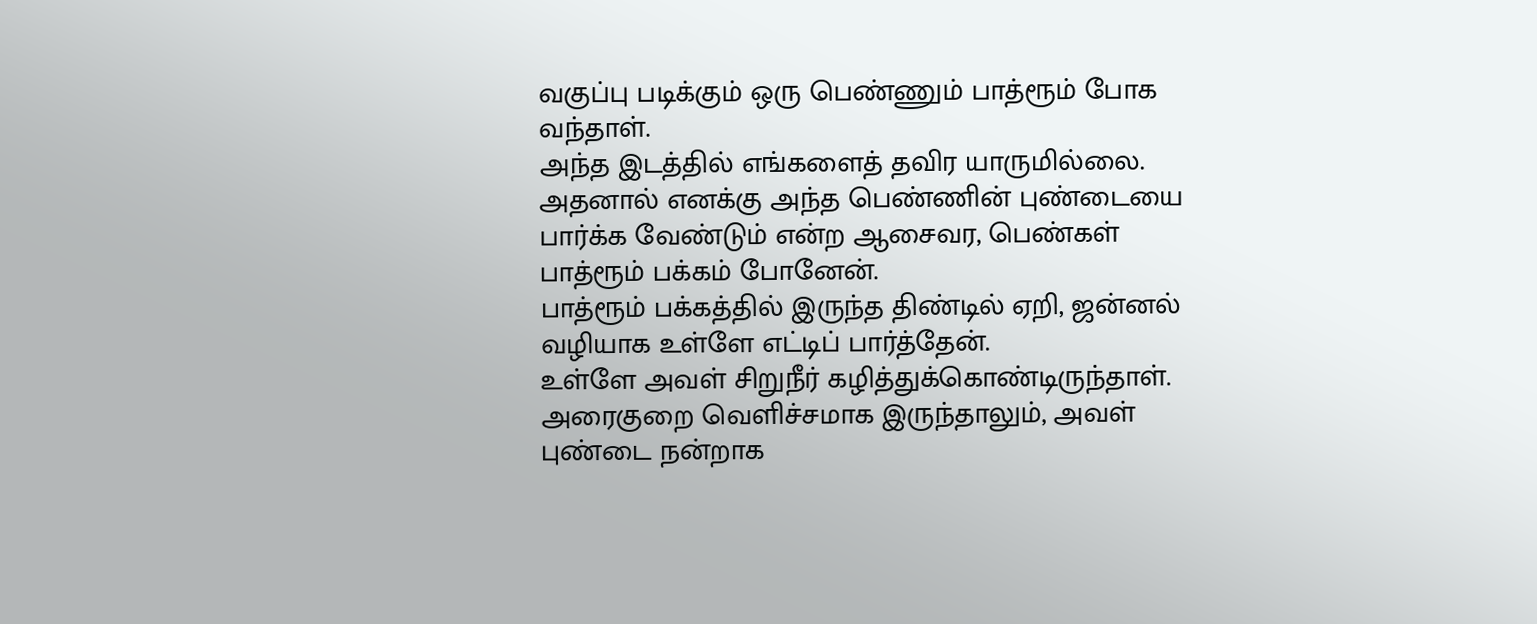வகுப்பு படிக்கும் ஒரு பெண்ணும் பாத்ரூம் போக வந்தாள்.
அந்த இடத்தில் எங்களைத் தவிர யாருமில்லை. அதனால் எனக்கு அந்த பெண்ணின் புண்டையை பார்க்க வேண்டும் என்ற ஆசைவர, பெண்கள் பாத்ரூம் பக்கம் போனேன்.
பாத்ரூம் பக்கத்தில் இருந்த திண்டில் ஏறி, ஜன்னல் வழியாக உள்ளே எட்டிப் பார்த்தேன்.
உள்ளே அவள் சிறுநீர் கழித்துக்கொண்டிருந்தாள். அரைகுறை வெளிச்சமாக இருந்தாலும், அவள் புண்டை நன்றாக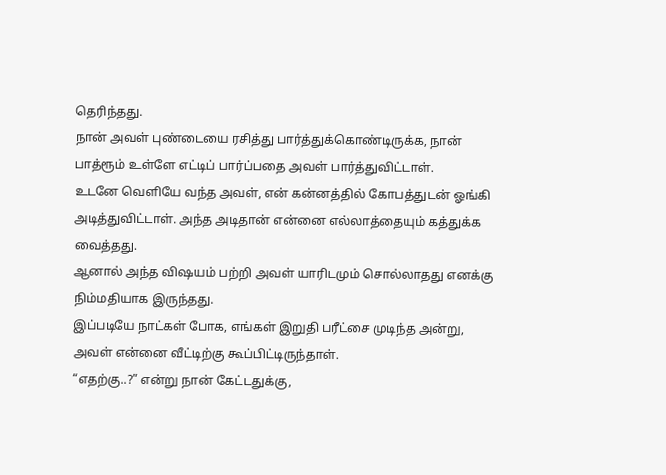தெரிந்தது.
நான் அவள் புண்டையை ரசித்து பார்த்துக்கொண்டிருக்க, நான் பாத்ரூம் உள்ளே எட்டிப் பார்ப்பதை அவள் பார்த்துவிட்டாள்.
உடனே வெளியே வந்த அவள், என் கன்னத்தில் கோபத்துடன் ஓங்கி அடித்துவிட்டாள். அந்த அடிதான் என்னை எல்லாத்தையும் கத்துக்க வைத்தது.
ஆனால் அந்த விஷயம் பற்றி அவள் யாரிடமும் சொல்லாதது எனக்கு நிம்மதியாக இருந்தது.
இப்படியே நாட்கள் போக, எங்கள் இறுதி பரீட்சை முடிந்த அன்று, அவள் என்னை வீட்டிற்கு கூப்பிட்டிருந்தாள்.
“எதற்கு..?” என்று நான் கேட்டதுக்கு,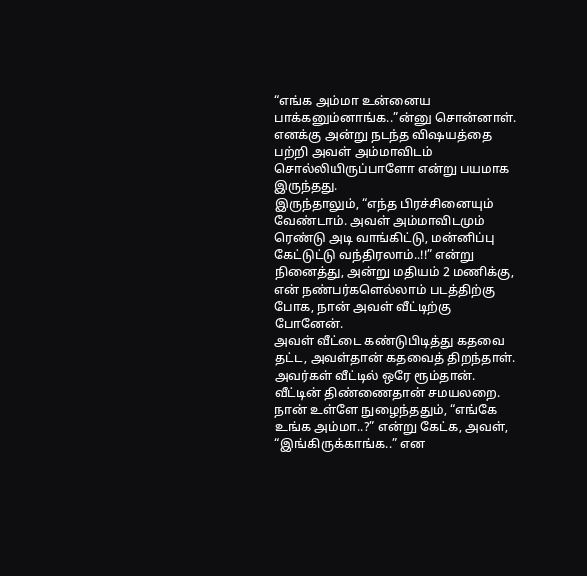“எங்க அம்மா உன்னைய பாக்கனும்னாங்க..”ன்னு சொன்னாள்.
எனக்கு அன்று நடந்த விஷயத்தை பற்றி அவள் அம்மாவிடம் சொல்லியிருப்பாளோ என்று பயமாக இருந்தது.
இருந்தாலும், “எந்த பிரச்சினையும் வேண்டாம். அவள் அம்மாவிடமும் ரெண்டு அடி வாங்கிட்டு, மன்னிப்பு கேட்டுட்டு வந்திரலாம்..!!” என்று நினைத்து, அன்று மதியம் 2 மணிக்கு, என் நண்பர்களெல்லாம் படத்திற்கு போக, நான் அவள் வீட்டிற்கு போனேன்.
அவள் வீட்டை கண்டுபிடித்து கதவை தட்ட, அவள்தான் கதவைத் திறந்தாள்.
அவர்கள் வீட்டில் ஒரே ரூம்தான். வீட்டின் திண்ணைதான் சமயலறை.
நான் உள்ளே நுழைந்ததும், “எங்கே உங்க அம்மா..?” என்று கேட்க, அவள், “இங்கிருக்காங்க..” என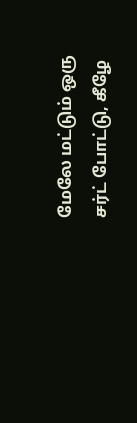மேலே மட்டும் ஒரு சர்ட் போட்டு, கீழே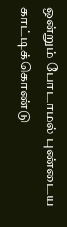ஒன்றும் போடாமல் புண்டைய காட்டிக்கொண்டு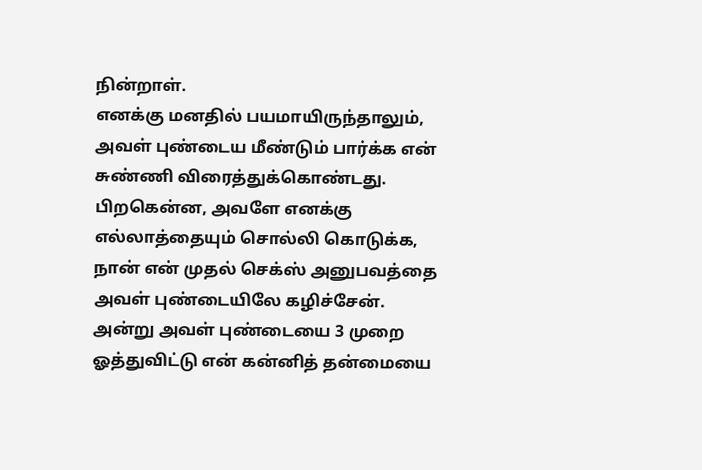நின்றாள்.
எனக்கு மனதில் பயமாயிருந்தாலும், அவள் புண்டைய மீண்டும் பார்க்க என் சுண்ணி விரைத்துக்கொண்டது.
பிறகென்ன, அவளே எனக்கு எல்லாத்தையும் சொல்லி கொடுக்க, நான் என் முதல் செக்ஸ் அனுபவத்தை அவள் புண்டையிலே கழிச்சேன்.
அன்று அவள் புண்டையை 3 முறை ஓத்துவிட்டு என் கன்னித் தன்மையை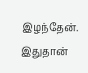இழந்தேன்.
இதுதான்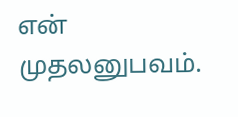என் முதலனுபவம்.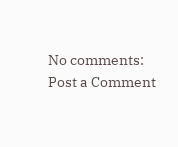No comments:
Post a Comment